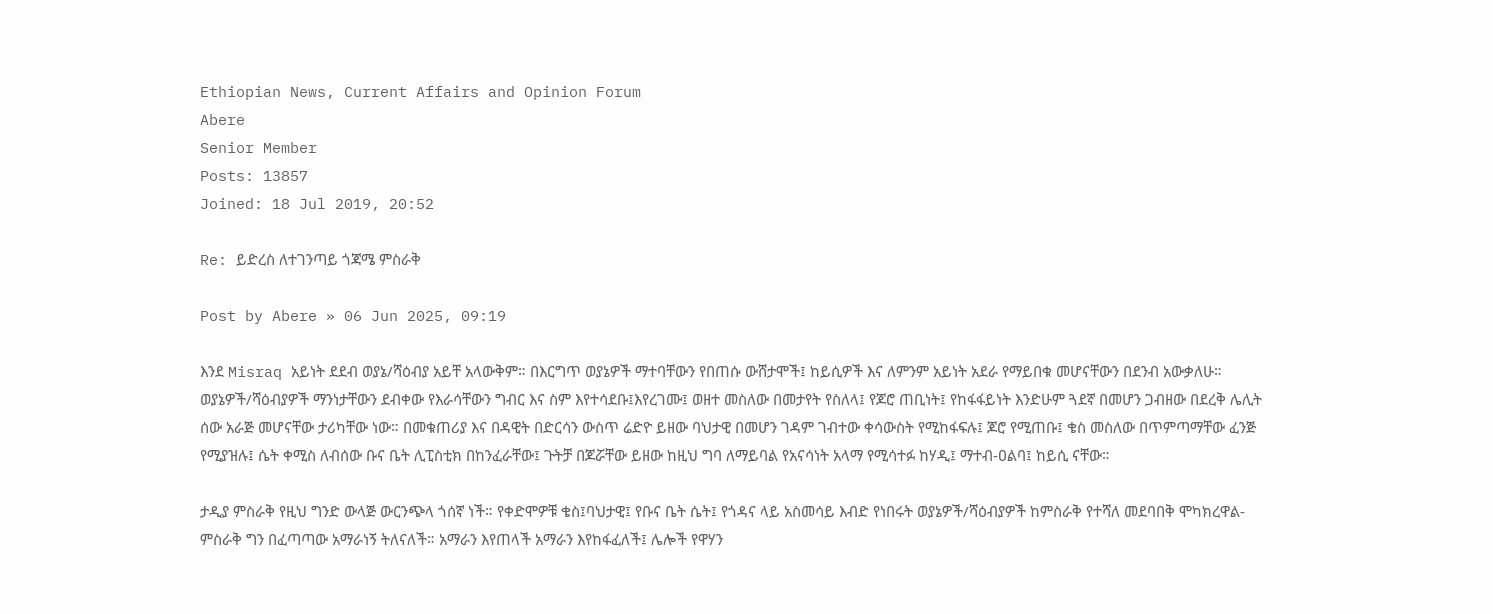Ethiopian News, Current Affairs and Opinion Forum
Abere
Senior Member
Posts: 13857
Joined: 18 Jul 2019, 20:52

Re: ይድረስ ለተገንጣይ ጎጃሜ ምስራቅ

Post by Abere » 06 Jun 2025, 09:19

እንደ Misraq አይነት ደደብ ወያኔ/ሻዕብያ አይቸ አላውቅም። በእርግጥ ወያኔዎች ማተባቸውን የበጠሱ ውሸታሞች፤ ከይሲዎች እና ለምንም አይነት አደራ የማይበቁ መሆናቸውን በደንብ አውቃለሁ። ወያኔዎች/ሻዕብያዎች ማንነታቸውን ደብቀው የእራሳቸውን ግብር እና ስም እየተሳደቡ፤እየረገሙ፤ ወዘተ መስለው በመታየት የስለላ፤ የጆሮ ጠቢነት፤ የከፋፋይነት እንድሁም ጓደኛ በመሆን ጋብዘው በደረቅ ሌሊት ሰው አራጅ መሆናቸው ታሪካቸው ነው። በመቁጠሪያ እና በዳዊት በድርሳን ውስጥ ሬድዮ ይዘው ባህታዊ በመሆን ገዳም ገብተው ቀሳውስት የሚከፋፍሉ፤ ጆሮ የሚጠቡ፤ ቄስ መስለው በጥምጣማቸው ፈንጅ የሚያዝሉ፤ ሴት ቀሚስ ለብሰው ቡና ቤት ሊፒስቲክ በከንፈራቸው፤ ጉትቻ በጆሯቸው ይዘው ከዚህ ግባ ለማይባል የአናሳነት አላማ የሚሳተፉ ከሃዲ፤ ማተብ-ዐልባ፤ ከይሲ ናቸው።

ታዲያ ምስራቅ የዚህ ግንድ ውላጅ ውርንጭላ ጎሰኛ ነች። የቀድሞዎቹ ቄስ፤ባህታዊ፤ የቡና ቤት ሴት፤ የጎዳና ላይ አስመሳይ እብድ የነበሩት ወያኔዎች/ሻዕብያዎች ከምስራቅ የተሻለ መደባበቅ ሞካክረዋል- ምስራቅ ግን በፈጣጣው አማራነኝ ትለናለች። አማራን እየጠላች አማራን እየከፋፈለች፤ ሌሎች የዋሃን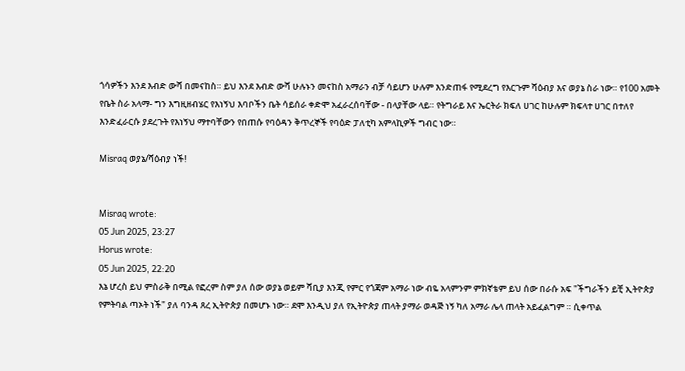ጎሳዎችን እንደ እብድ ውሻ በመናከስ። ይህ እንደ እብድ ውሻ ሁሉኑን መናከስ አማራን ብቻ ሳይሆን ሁሉም እንድጠፋ የሚደረግ የእርጉም ሻዕብያ እና ወያኔ ስራ ነው። የ100 አመት የቤት ስራ አላማ- ግን እግዚዘብሄር የእነኝህ እባቦችን ቤት ሳይሰራ ቀድሞ አፈራረሰባቸው - በላያቸው ላይ። የትግራይ እና ኤርትራ ክፍለ ሀገር ከሁሉም ክፍላተ ሀገር በተለየ እንድፈራርሱ ያደረጉት የእነኝህ ማተባቸውን የበጠሱ የባዕዳን ቅጥረኞች የባዕድ ፓለቲካ አምላኪዎች ግብር ነው።

Misraq ወያኔ/ሻዕብያ ነች!


Misraq wrote:
05 Jun 2025, 23:27
Horus wrote:
05 Jun 2025, 22:20
እኔ ሆረስ ይህ ምስራቅ በሚል የፎረም ስም ያለ ሰው ወያኔ ወይም ሻቢያ እንጂ የምር የጎጃም አማራ ነው ብዬ አላምንም ምክኛቴም ይህ ሰው በራሱ አፍ "ችግራችን ይቺ ኢትዮጵያ የምትባል ጣኦት ነች" ያለ ባንዳ ጸረ ኢትዮጵያ በመሆኑ ነው። ደሞ እንዲህ ያለ የኢትዮጵያ ጠላት ያማራ ወዳጅ ነኝ ካለ አማራ ሌላ ጠላት አይፈልግም ። ሲቀጥል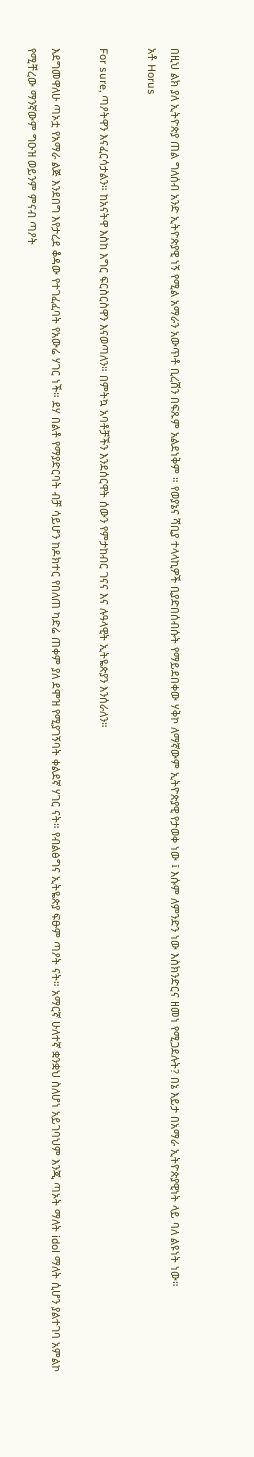በዚህ ልክ ያለ ኢትዮጵያ ጠል ግለሰብ አንድ ኢትዮጵያዊ ነኝ የሚል አማራን አውጥቶ ቢረሽን በፍጹም አልደነቅም ። የወያኔና ሻቢያ ተላላኪዎች ቢያድበሰብሱት የማይደበቀው ሃቅኮ ለማኛውም ኢትዮጵያዊ የታወቀ ነው ፤ እሱም ለምንድን ነው እስክንድርና ዘመነ የሚጋደሉት? በኔ እይታ በአማራ ኢትዮጵያዊነት ላይ ባለ ልዩነት ነው።
አቶ Horus

For sure, ጣዖትዋን እናፈርሳታልን። ከአናትዋ እስከ እግር ፍርስርስዋን እናወጣለን። በምትኳ አባቶቻችን እንደሰርዋት ሰውን የምታከብር ገናና እና ሉዓላዊት ኢትዬጵያን እንሰራለን።

እደግመዋለሁ ጣኦቷ የአማራ ልጅ እንደበግ እየታረደ ቆዳው የተገፈፈባት የአውሬ ሃገር ነች። ደሃ በልቶ የማያድርባት ብቻ ሳይሆን ከዶክተር የበለጠ ካድሬ ጠቀም ያለ ደሞዝ የሚያገኝባት ቀልደኛ ሃገር ናት። የብልፅግና ኢትዬጵያ ፍፁም ጣዖት ናት። አማርኛ ሁለተኛ ቋንቋህ ስለሆነ አይገባህም እንጂ ጣኦት ማለት idol ማለት ሲሆን ያልተገባ አምልኮ የሚቸረው ማንኛውም ግዑዝ ወይንም ምናብ ጣዖት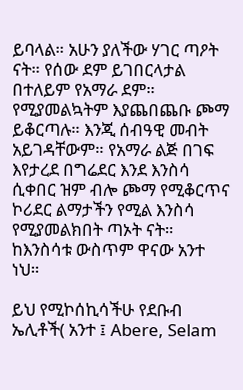ይባላል። አሁን ያለችው ሃገር ጣዖት ናት። የሰው ደም ይገበርላታል በተለይም የአማራ ደም። የሚያመልኳትም እያጨበጨቡ ጮማ ይቆርጣሉ። እንጂ ሰብዓዊ መብት አይገዳቸውም። የአማራ ልጅ በገፍ እየታረደ በግሬደር እንደ እንስሳ ሲቀበር ዝም ብሎ ጮማ የሚቆርጥና ኮሪደር ልማታችን የሚል እንስሳ የሚያመልክበት ጣኦት ናት። ከእንስሳቱ ውስጥም ዋናው አንተ ነህ።

ይህ የሚኮሰኪሳችሁ የደቡብ ኤሊቶች( አንተ ፤ Abere, Selam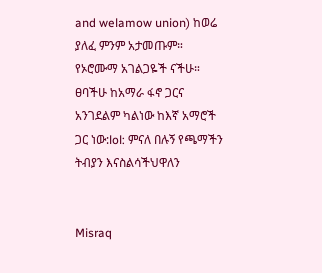and welamow union) ከወሬ ያለፈ ምንም አታመጡም። የኦሮሙማ አገልጋዬች ናችሁ። ፀባችሁ ከአማራ ፋኖ ጋርና አንገደልም ካልነው ከእኛ አማሮች ጋር ነው:lol: ምናለ በሉኝ የጫማችን ትብያን እናስልሳችህዋለን


Misraq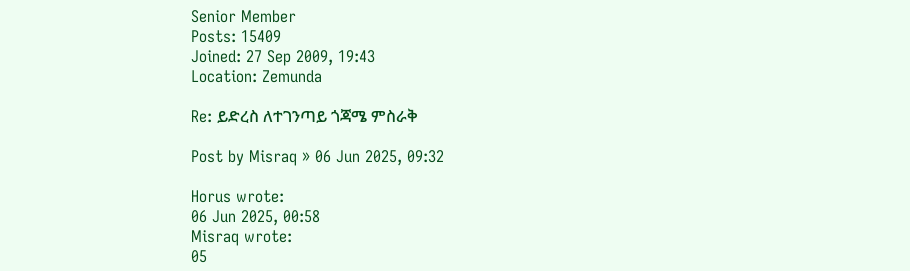Senior Member
Posts: 15409
Joined: 27 Sep 2009, 19:43
Location: Zemunda

Re: ይድረስ ለተገንጣይ ጎጃሜ ምስራቅ

Post by Misraq » 06 Jun 2025, 09:32

Horus wrote:
06 Jun 2025, 00:58
Misraq wrote:
05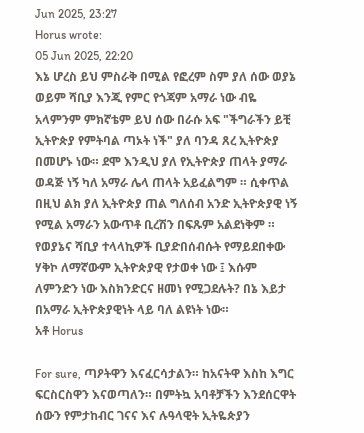Jun 2025, 23:27
Horus wrote:
05 Jun 2025, 22:20
እኔ ሆረስ ይህ ምስራቅ በሚል የፎረም ስም ያለ ሰው ወያኔ ወይም ሻቢያ እንጂ የምር የጎጃም አማራ ነው ብዬ አላምንም ምክኛቴም ይህ ሰው በራሱ አፍ "ችግራችን ይቺ ኢትዮጵያ የምትባል ጣኦት ነች" ያለ ባንዳ ጸረ ኢትዮጵያ በመሆኑ ነው። ደሞ እንዲህ ያለ የኢትዮጵያ ጠላት ያማራ ወዳጅ ነኝ ካለ አማራ ሌላ ጠላት አይፈልግም ። ሲቀጥል በዚህ ልክ ያለ ኢትዮጵያ ጠል ግለሰብ አንድ ኢትዮጵያዊ ነኝ የሚል አማራን አውጥቶ ቢረሽን በፍጹም አልደነቅም ። የወያኔና ሻቢያ ተላላኪዎች ቢያድበሰብሱት የማይደበቀው ሃቅኮ ለማኛውም ኢትዮጵያዊ የታወቀ ነው ፤ እሱም ለምንድን ነው እስክንድርና ዘመነ የሚጋደሉት? በኔ እይታ በአማራ ኢትዮጵያዊነት ላይ ባለ ልዩነት ነው።
አቶ Horus

For sure, ጣዖትዋን እናፈርሳታልን። ከአናትዋ እስከ እግር ፍርስርስዋን እናወጣለን። በምትኳ አባቶቻችን እንደሰርዋት ሰውን የምታከብር ገናና እና ሉዓላዊት ኢትዬጵያን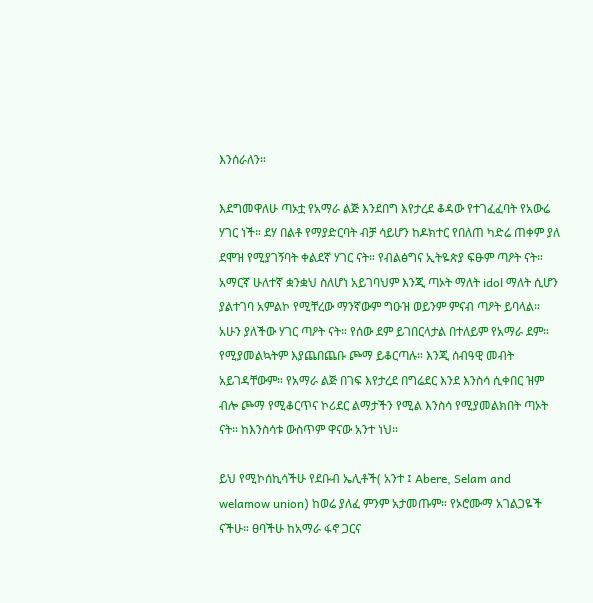እንሰራለን።

እደግመዋለሁ ጣኦቷ የአማራ ልጅ እንደበግ እየታረደ ቆዳው የተገፈፈባት የአውሬ ሃገር ነች። ደሃ በልቶ የማያድርባት ብቻ ሳይሆን ከዶክተር የበለጠ ካድሬ ጠቀም ያለ ደሞዝ የሚያገኝባት ቀልደኛ ሃገር ናት። የብልፅግና ኢትዬጵያ ፍፁም ጣዖት ናት። አማርኛ ሁለተኛ ቋንቋህ ስለሆነ አይገባህም እንጂ ጣኦት ማለት idol ማለት ሲሆን ያልተገባ አምልኮ የሚቸረው ማንኛውም ግዑዝ ወይንም ምናብ ጣዖት ይባላል። አሁን ያለችው ሃገር ጣዖት ናት። የሰው ደም ይገበርላታል በተለይም የአማራ ደም። የሚያመልኳትም እያጨበጨቡ ጮማ ይቆርጣሉ። እንጂ ሰብዓዊ መብት አይገዳቸውም። የአማራ ልጅ በገፍ እየታረደ በግሬደር እንደ እንስሳ ሲቀበር ዝም ብሎ ጮማ የሚቆርጥና ኮሪደር ልማታችን የሚል እንስሳ የሚያመልክበት ጣኦት ናት። ከእንስሳቱ ውስጥም ዋናው አንተ ነህ።

ይህ የሚኮሰኪሳችሁ የደቡብ ኤሊቶች( አንተ ፤ Abere, Selam and welamow union) ከወሬ ያለፈ ምንም አታመጡም። የኦሮሙማ አገልጋዬች ናችሁ። ፀባችሁ ከአማራ ፋኖ ጋርና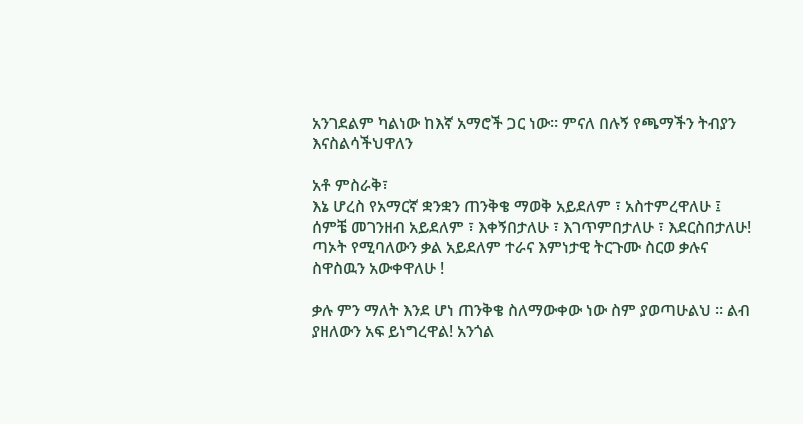አንገደልም ካልነው ከእኛ አማሮች ጋር ነው። ምናለ በሉኝ የጫማችን ትብያን እናስልሳችህዋለን

አቶ ምስራቅ፣
እኔ ሆረስ የአማርኛ ቋንቋን ጠንቅቄ ማወቅ አይደለም ፣ አስተምረዋለሁ ፤ ሰምቼ መገንዘብ አይደለም ፣ እቀኝበታለሁ ፣ እገጥምበታለሁ ፣ እደርስበታለሁ! ጣኦት የሚባለውን ቃል አይደለም ተራና እምነታዊ ትርጉሙ ስርወ ቃሉና ስዋስዉን አውቀዋለሁ !

ቃሉ ምን ማለት እንደ ሆነ ጠንቅቄ ስለማውቀው ነው ስም ያወጣሁልህ ። ልብ ያዘለውን አፍ ይነግረዋል! አንጎል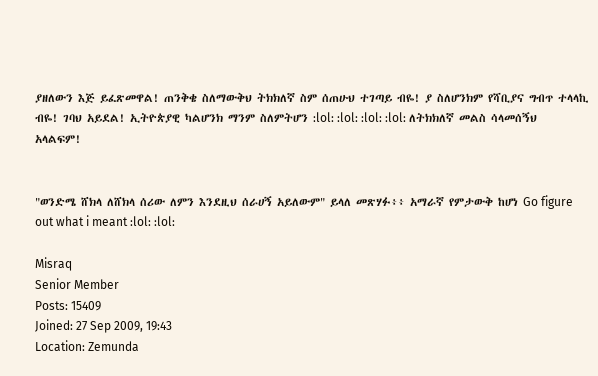ያዘለውን እጅ ይፈጽመዋል! ጠንቅቄ ስለማውቅህ ትክክለኛ ስም ሰጠሁህ ተገጣይ ብዬ! ያ ስለሆንክም የሻቢያና ግብጥ ተላላኪ ብዬ! ገባህ አይደል! ኢትዮጵያዊ ካልሆንክ ማንም ስለምትሆን :lol: :lol: :lol: :lol: ለትክክለኛ መልስ ሳላመሰኝህ አላልፍም!


"ወንድሜ ሸክላ ለሸክላ ሰሪው ለምን እንደዚህ ሰራሀኝ አይለውም" ይላለ መጽሃፉ፥፥ አማራኛ የምታውቅ ከሆነ Go figure out what i meant :lol: :lol:

Misraq
Senior Member
Posts: 15409
Joined: 27 Sep 2009, 19:43
Location: Zemunda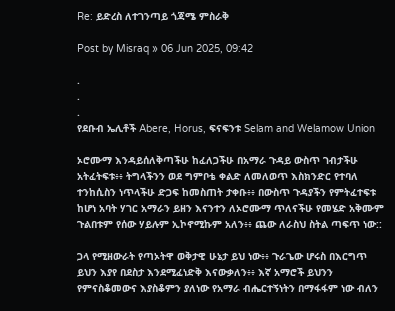Re: ይድረስ ለተገንጣይ ጎጃሜ ምስራቅ

Post by Misraq » 06 Jun 2025, 09:42

.
.
.
የደቡብ ኤሊቶች Abere, Horus, ፍናፍንቱ Selam and Welamow Union

ኦሮሙማ እንዳይሰለቅጣችሁ ከፈለጋችሁ በአማራ ጉዳይ ውስጥ ገብታችሁ አትፈትፍቱ፥፥ ትግላችንን ወደ ግምቦቴ ቀልድ ለመለወጥ እስክንድር የተባለ ተንከሲስን ነጥላችሁ ድጋፍ ከመስጠት ታቀቡ፥፥ በውስጥ ጉዳያችን የምትፈተፍቱ ከሆነ አባት ሃገር አማራን ይዘን እናንተን ለኦሮሙማ ጥለናችሁ የመሄድ አቅሙም ጉልበቱም የሰው ሃይሉም ኢኮኖሚኩም አለን፥፥ ጨው ለራስህ ስትል ጣፍጥ ነው::

ጋላ የሚዘውራት የጣኦትዋ ወቅታዊ ሁኔታ ይህ ነው፥፥ ጉራጌው ሆሩስ በእርግጥ ይህን እያየ በደስታ እንደሚፈነድቅ እናውቃለን፥፥ እኛ አማሮች ይህንን የምናስቆመውና እያስቆምን ያለነው የአማራ ብሔርተኝነትን በማፋፋም ነው ብለን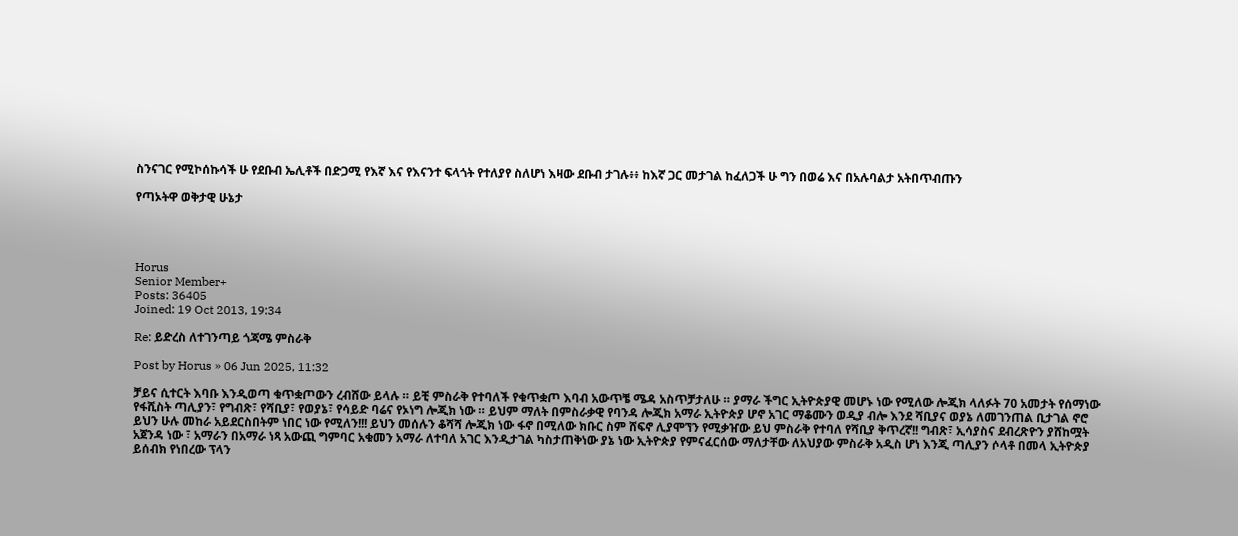ስንናገር የሚኮሰኩሳች ሁ የደቡብ ኤሊቶች በድጋሚ የእኛ እና የእናንተ ፍላጎት የተለያየ ስለሆነ እዛው ደቡብ ታገሉ፥፥ ከእኛ ጋር መታገል ከፈለጋች ሁ ግን በወሬ እና በአሉባልታ አትበጥብጡን

የጣኦትዋ ወቅታዊ ሁኔታ




Horus
Senior Member+
Posts: 36405
Joined: 19 Oct 2013, 19:34

Re: ይድረስ ለተገንጣይ ጎጃሜ ምስራቅ

Post by Horus » 06 Jun 2025, 11:32

ቻይና ሲተርት እባቡ እንዲወጣ ቁጥቋጦውን ረብሸው ይላሉ ። ይቺ ምስራቅ የተባለች የቁጥቋጦ እባብ አውጥቼ ሜዳ አስጥቻታለሁ ። ያማራ ችግር ኢትዮጵያዊ መሆኑ ነው የሚለው ሎጂክ ላለፉት 70 አመታት የሰማነው የፋሺስት ጣሊያን፣ የግብጽ፣ የሻቢያ፣ የወያኔ፣ የሳይድ ባሬና የኦነግ ሎጂክ ነው ። ይህም ማለት በምስራቃዊ የባንዳ ሎጂክ አማራ ኢትዮጵያ ሆኖ አገር ማቆሙን ወዲያ ብሎ እንደ ሻቢያና ወያኔ ለመገንጠል ቢታገል ኖሮ ይህን ሁሉ መከራ አይደርስበትም ነበር ነው የሚለን!!! ይህን መሰሉን ቆሻሻ ሎጂክ ነው ፋኖ በሚለው ክቡር ስም ሸፍኖ ሊያሞኘን የሚቃዠው ይህ ምስራቅ የተባለ የሻቢያ ቅጥረኛ!! ግብጽ፣ ኢሳያስና ደብረጽዮን ያሸከሟት አጀንዳ ነው ፣ አማራን በአማራ ነጻ አውጪ ግምባር አቁመን አማራ ለተባለ አገር እንዲታገል ካስታጠቅነው ያኔ ነው ኢትዮጵያ የምናፈርሰው ማለታቸው ለአህያው ምስራቅ አዲስ ሆነ እንጂ ጣሊያን ሶላቶ በመላ ኢትዮጵያ ይሰብክ የነበረው ፕላን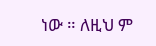ነው ። ለዚህ ም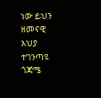ነው ይህን ዘመናዊ አህያ ተገንጣዩ ጎጃሜ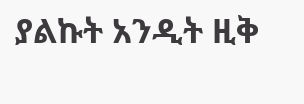ያልኩት አንዲት ዚቅ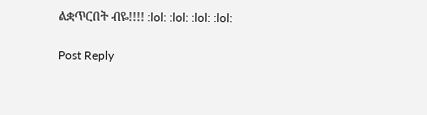ልቋጥርበት ብዬ!!!! :lol: :lol: :lol: :lol:

Post Reply